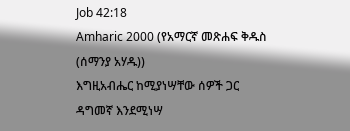Job 42:18
Amharic 2000 (የአማርኛ መጽሐፍ ቅዱስ (ሰማንያ አሃዱ))
እግዚአብሔር ከሚያነሣቸው ሰዎች ጋር ዳግመኛ እንደሚነሣ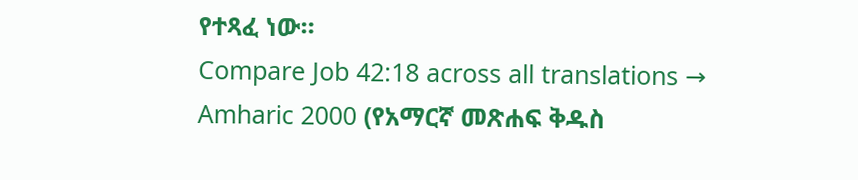የተጻፈ ነው።
Compare Job 42:18 across all translations →
Amharic 2000 (የአማርኛ መጽሐፍ ቅዱስ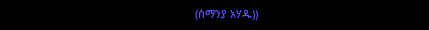(ሰማንያ አሃዱ))